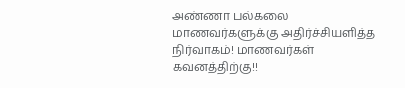அண்ணா பல்கலை மாணவர்களுக்கு அதிர்ச்சியளித்த நிர்வாகம்! மாணவர்கள் கவனத்திற்கு!!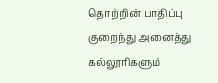தொற்றின் பாதிப்பு குறைந்து அனைத்து கல்லூரிகளும்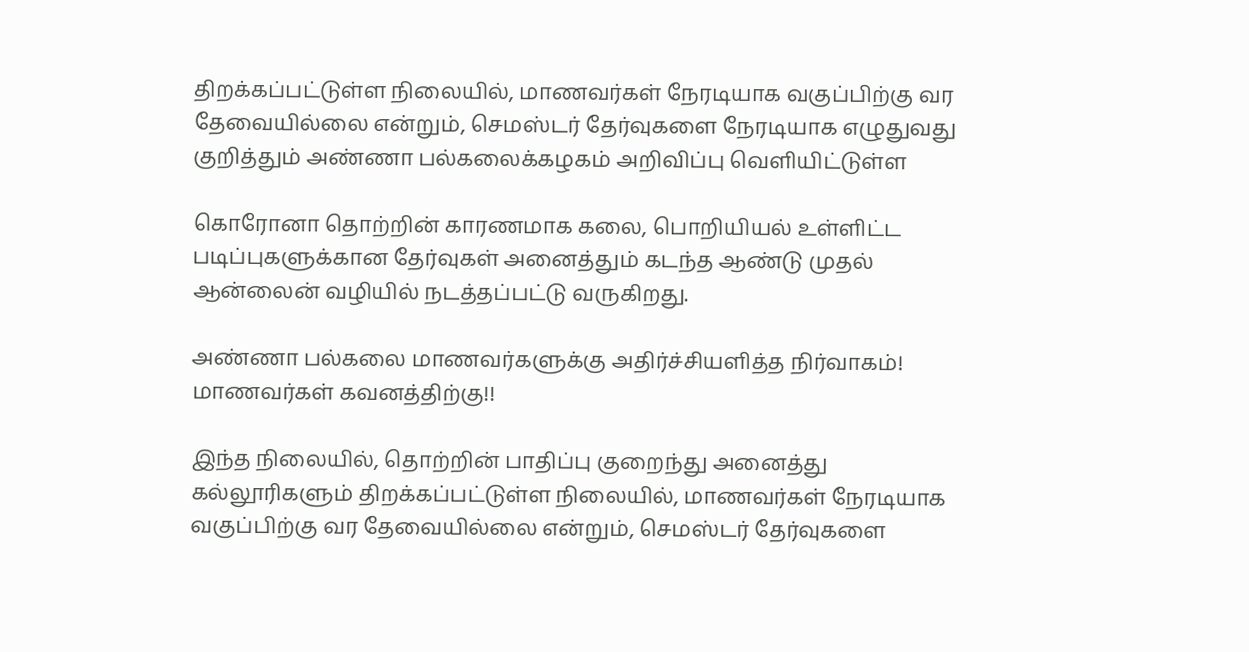திறக்கப்பட்டுள்ள நிலையில், மாணவர்கள் நேரடியாக வகுப்பிற்கு வர தேவையில்லை என்றும், செமஸ்டர் தேர்வுகளை நேரடியாக எழுதுவது குறித்தும் அண்ணா பல்கலைக்கழகம் அறிவிப்பு வெளியிட்டுள்ள

கொரோனா தொற்றின் காரணமாக கலை, பொறியியல் உள்ளிட்ட படிப்புகளுக்கான தேர்வுகள் அனைத்தும் கடந்த ஆண்டு முதல் ஆன்லைன் வழியில் நடத்தப்பட்டு வருகிறது.

அண்ணா பல்கலை மாணவர்களுக்கு அதிர்ச்சியளித்த நிர்வாகம்! மாணவர்கள் கவனத்திற்கு!!

இந்த நிலையில், தொற்றின் பாதிப்பு குறைந்து அனைத்து கல்லூரிகளும் திறக்கப்பட்டுள்ள நிலையில், மாணவர்கள் நேரடியாக வகுப்பிற்கு வர தேவையில்லை என்றும், செமஸ்டர் தேர்வுகளை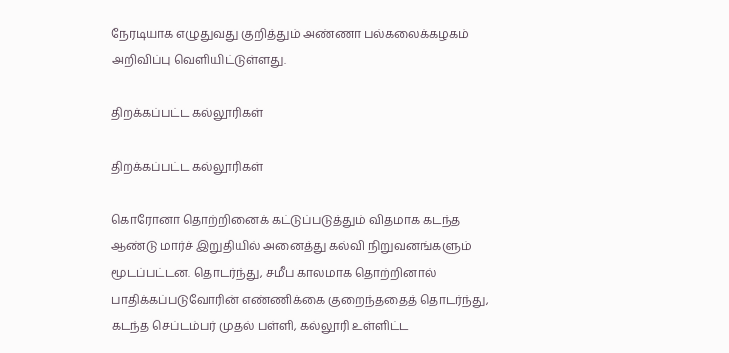நேரடியாக எழுதுவது குறித்தும் அண்ணா பல்கலைக்கழகம் அறிவிப்பு வெளியிட்டுள்ளது.

திறக்கப்பட்ட கல்லூரிகள்

திறக்கப்பட்ட கல்லூரிகள்

கொரோனா தொற்றினைக் கட்டுப்படுத்தும் விதமாக கடந்த ஆண்டு மார்ச் இறுதியில் அனைத்து கல்வி நிறுவனங்களும் மூடப்பட்டன. தொடர்ந்து, சமீப காலமாக தொற்றினால் பாதிக்கப்படுவோரின் எண்ணிக்கை குறைந்ததைத் தொடர்ந்து, கடந்த செப்டம்பர் முதல் பள்ளி, கல்லூரி உள்ளிட்ட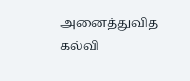அனைத்துவித கல்வி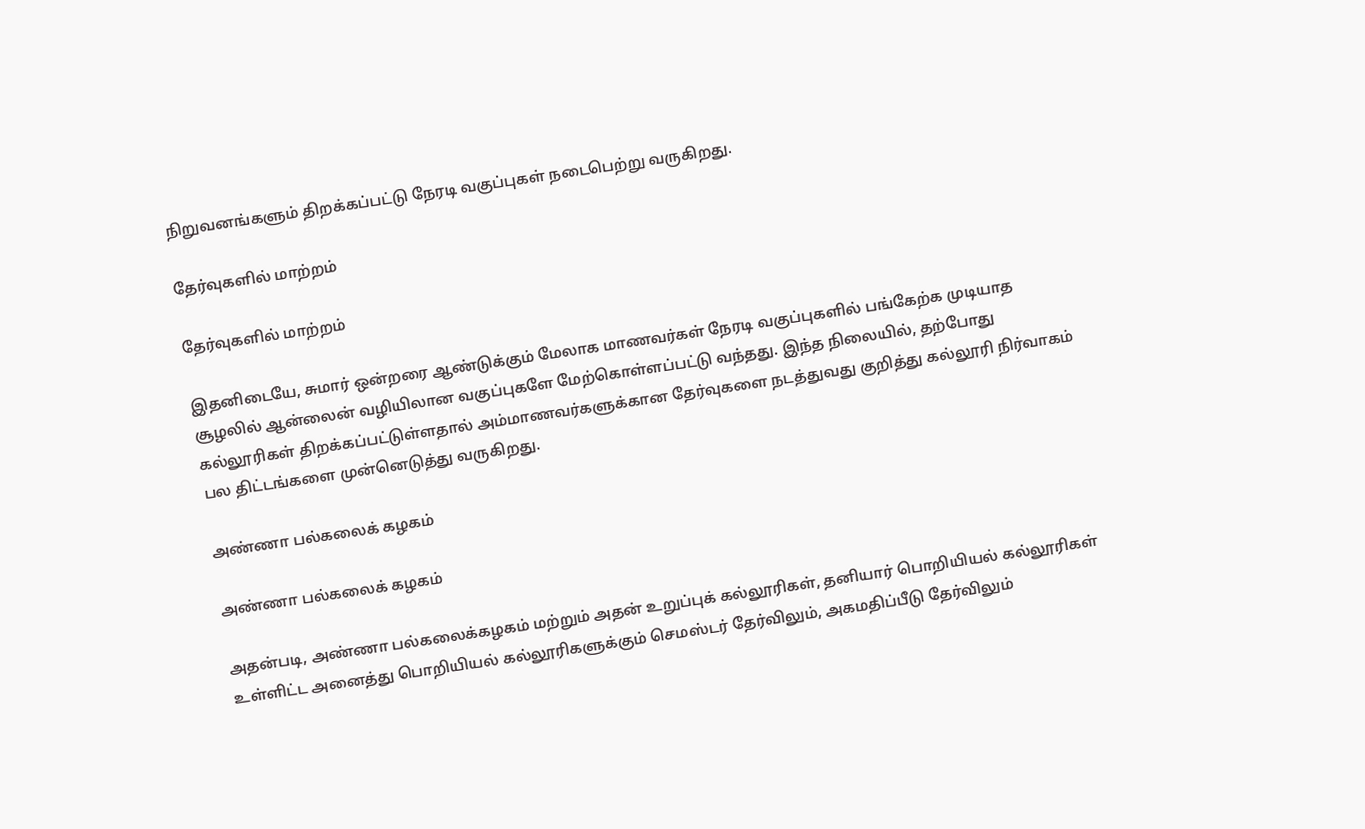நிறுவனங்களும் திறக்கப்பட்டு நேரடி வகுப்புகள் நடைபெற்று வருகிறது.

தேர்வுகளில் மாற்றம்

தேர்வுகளில் மாற்றம்

இதனிடையே, சுமார் ஒன்றரை ஆண்டுக்கும் மேலாக மாணவர்கள் நேரடி வகுப்புகளில் பங்கேற்க முடியாத சூழலில் ஆன்லைன் வழியிலான வகுப்புகளே மேற்கொள்ளப்பட்டு வந்தது. இந்த நிலையில், தற்போது கல்லூரிகள் திறக்கப்பட்டுள்ளதால் அம்மாணவர்களுக்கான தேர்வுகளை நடத்துவது குறித்து கல்லூரி நிர்வாகம் பல திட்டங்களை முன்னெடுத்து வருகிறது.

அண்ணா பல்கலைக் கழகம்

அண்ணா பல்கலைக் கழகம்

அதன்படி, அண்ணா பல்கலைக்கழகம் மற்றும் அதன் உறுப்புக் கல்லூரிகள், தனியார் பொறியியல் கல்லூரிகள் உள்ளிட்ட அனைத்து பொறியியல் கல்லூரிகளுக்கும் செமஸ்டர் தேர்விலும், அகமதிப்பீடு தேர்விலும்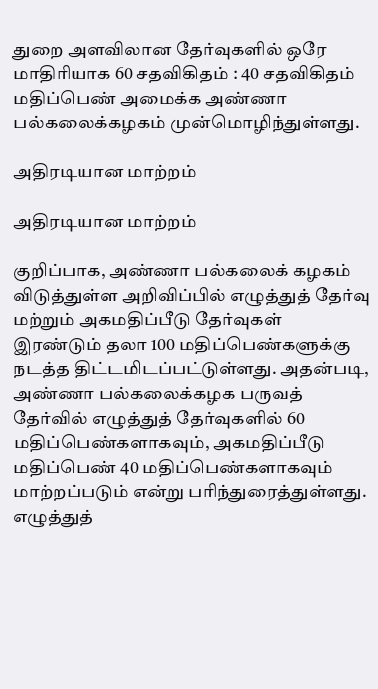துறை அளவிலான தேர்வுகளில் ஒரே மாதிரியாக 60 சதவிகிதம் : 40 சதவிகிதம் மதிப்பெண் அமைக்க அண்ணா பல்கலைக்கழகம் முன்மொழிந்துள்ளது.

அதிரடியான மாற்றம்

அதிரடியான மாற்றம்

குறிப்பாக, அண்ணா பல்கலைக் கழகம் விடுத்துள்ள அறிவிப்பில் எழுத்துத் தேர்வு மற்றும் அகமதிப்பீடு தேர்வுகள் இரண்டும் தலா 100 மதிப்பெண்களுக்கு நடத்த திட்டமிடப்பட்டுள்ளது. அதன்படி, அண்ணா பல்கலைக்கழக பருவத் தேர்வில் எழுத்துத் தேர்வுகளில் 60 மதிப்பெண்களாகவும், அகமதிப்பீடு மதிப்பெண் 40 மதிப்பெண்களாகவும் மாற்றப்படும் என்று பரிந்துரைத்துள்ளது. எழுத்துத்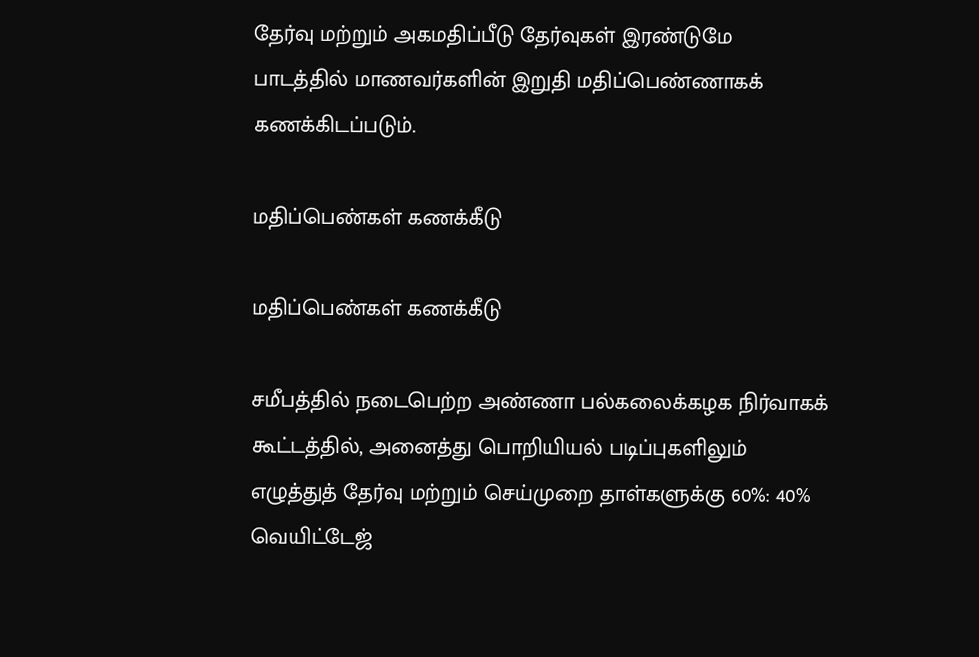தேர்வு மற்றும் அகமதிப்பீடு தேர்வுகள் இரண்டுமே பாடத்தில் மாணவர்களின் இறுதி மதிப்பெண்ணாகக் கணக்கிடப்படும்.

மதிப்பெண்கள் கணக்கீடு

மதிப்பெண்கள் கணக்கீடு

சமீபத்தில் நடைபெற்ற அண்ணா பல்கலைக்கழக நிர்வாகக் கூட்டத்தில், அனைத்து பொறியியல் படிப்புகளிலும் எழுத்துத் தேர்வு மற்றும் செய்முறை தாள்களுக்கு 60%: 40% வெயிட்டேஜ்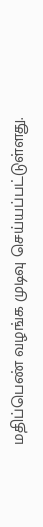மதிப்பெண் வழங்க முடிவு செய்யப்பட்டுள்ளது.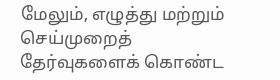மேலும், எழுத்து மற்றும் செய்முறைத் தேர்வுகளைக் கொண்ட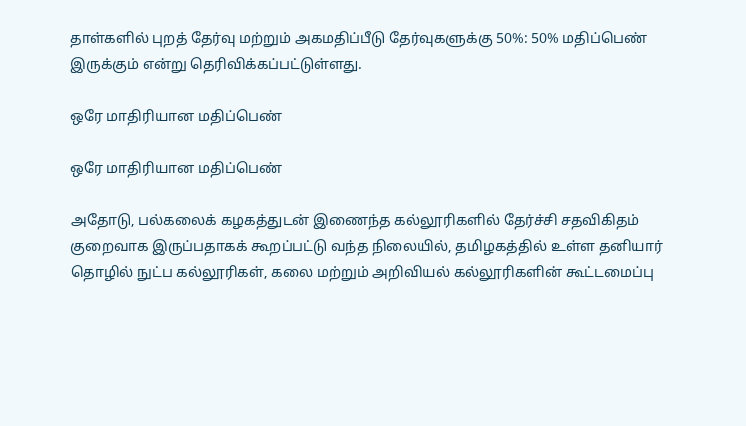தாள்களில் புறத் தேர்வு மற்றும் அகமதிப்பீடு தேர்வுகளுக்கு 50%: 50% மதிப்பெண் இருக்கும் என்று தெரிவிக்கப்பட்டுள்ளது.

ஒரே மாதிரியான மதிப்பெண்

ஒரே மாதிரியான மதிப்பெண்

அதோடு, பல்கலைக் கழகத்துடன் இணைந்த கல்லூரிகளில் தேர்ச்சி சதவிகிதம் குறைவாக இருப்பதாகக் கூறப்பட்டு வந்த நிலையில், தமிழகத்தில் உள்ள தனியார் தொழில் நுட்ப கல்லூரிகள், கலை மற்றும் அறிவியல் கல்லூரிகளின் கூட்டமைப்பு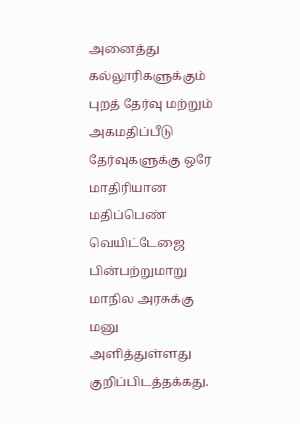அனைத்து கல்லூரிகளுக்கும் புறத் தேர்வு மற்றும் அகமதிப்பீடு தேர்வுகளுக்கு ஒரே மாதிரியான மதிப்பெண் வெயிட்டேஜை பின்பற்றுமாறு மாநில அரசுக்கு மனு அளித்துள்ளது குறிப்பிடத்தக்கது.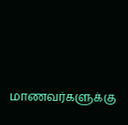மாணவர்களுக்கு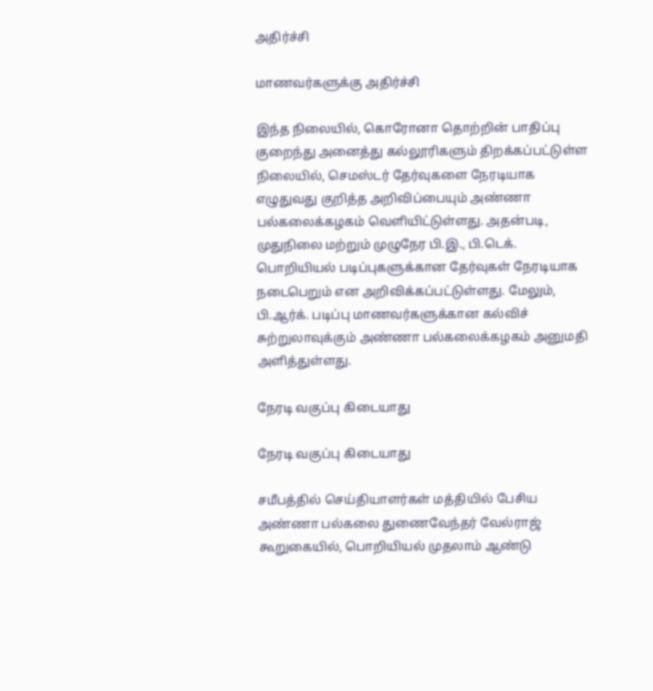அதிர்ச்சி

மாணவர்களுக்கு அதிர்ச்சி

இந்த நிலையில், கொரோனா தொற்றின் பாதிப்பு குறைந்து அனைத்து கல்லூரிகளும் திறக்கப்பட்டுள்ள நிலையில், செமஸ்டர் தேர்வுகளை நேரடியாக எழுதுவது குறித்த அறிவிப்பையும் அண்ணா பல்கலைக்கழகம் வெளியிட்டுள்ளது. அதன்படி, முதுநிலை மற்றும் முழுநேர பி.இ., பி.டெக். பொறியியல் படிப்புகளுக்கான தேர்வுகள் நேரடியாக நடைபெறும் என அறிவிக்கப்பட்டுள்ளது. மேலும், பி.ஆர்க். படிப்பு மாணவர்களுக்கான கல்விச் சுற்றுலாவுக்கும் அண்ணா பல்கலைக்கழகம் அனுமதி அளித்துள்ளது.

நேரடி வகுப்பு கிடையாது

நேரடி வகுப்பு கிடையாது

சமீபத்தில் செய்தியாளர்கள் மத்தியில் பேசிய அண்ணா பல்கலை துணைவேந்தர் வேல்ராஜ் கூறுகையில், பொறியியல் முதலாம் ஆண்டு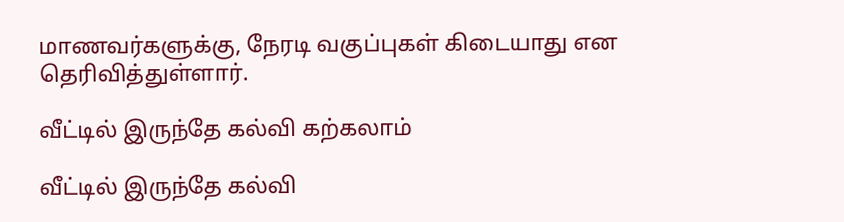மாணவர்களுக்கு, நேரடி வகுப்புகள் கிடையாது என தெரிவித்துள்ளார்.

வீட்டில் இருந்தே கல்வி கற்கலாம்

வீட்டில் இருந்தே கல்வி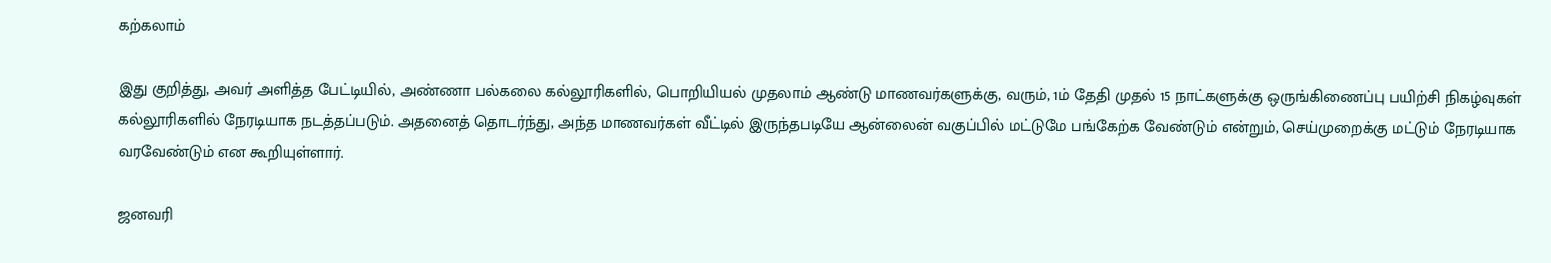கற்கலாம்

இது குறித்து, அவர் அளித்த பேட்டியில், அண்ணா பல்கலை கல்லூரிகளில், பொறியியல் முதலாம் ஆண்டு மாணவர்களுக்கு, வரும், 1ம் தேதி முதல் 15 நாட்களுக்கு ஒருங்கிணைப்பு பயிற்சி நிகழ்வுகள் கல்லூரிகளில் நேரடியாக நடத்தப்படும். அதனைத் தொடர்ந்து, அந்த மாணவர்கள் வீட்டில் இருந்தபடியே ஆன்லைன் வகுப்பில் மட்டுமே பங்கேற்க வேண்டும் என்றும், செய்முறைக்கு மட்டும் நேரடியாக வரவேண்டும் என கூறியுள்ளார்.

ஜனவரி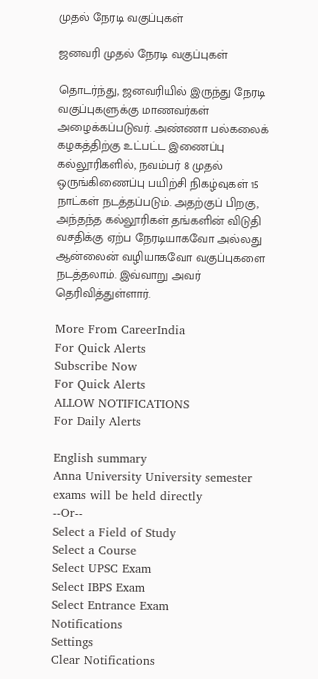முதல் நேரடி வகுப்புகள்

ஜனவரி முதல் நேரடி வகுப்புகள்

தொடர்ந்து, ஜனவரியில் இருந்து நேரடி வகுப்புகளுக்கு மாணவர்கள் அழைக்கப்படுவர். அண்ணா பல்கலைக் கழகத்திற்கு உட்பட்ட இணைப்பு கல்லூரிகளில், நவம்பர் 8 முதல் ஒருங்கிணைப்பு பயிற்சி நிகழ்வுகள் 15 நாட்கள் நடத்தப்படும். அதற்குப் பிறகு, அந்தந்த கல்லூரிகள் தங்களின் விடுதி வசதிக்கு ஏற்ப நேரடியாகவோ அல்லது ஆன்லைன் வழியாகவோ வகுப்புகளை நடத்தலாம். இவ்வாறு அவர் தெரிவித்துள்ளார்.

More From CareerIndia
For Quick Alerts
Subscribe Now
For Quick Alerts
ALLOW NOTIFICATIONS
For Daily Alerts

English summary
Anna University University semester exams will be held directly
--Or--
Select a Field of Study
Select a Course
Select UPSC Exam
Select IBPS Exam
Select Entrance Exam
Notifications
Settings
Clear Notifications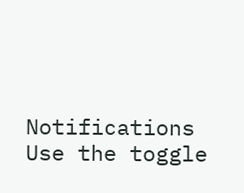Notifications
Use the toggle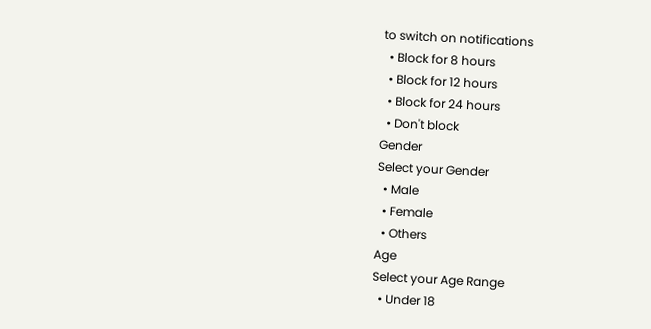to switch on notifications
  • Block for 8 hours
  • Block for 12 hours
  • Block for 24 hours
  • Don't block
Gender
Select your Gender
  • Male
  • Female
  • Others
Age
Select your Age Range
  • Under 18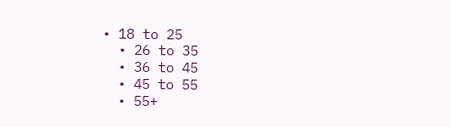• 18 to 25
  • 26 to 35
  • 36 to 45
  • 45 to 55
  • 55+